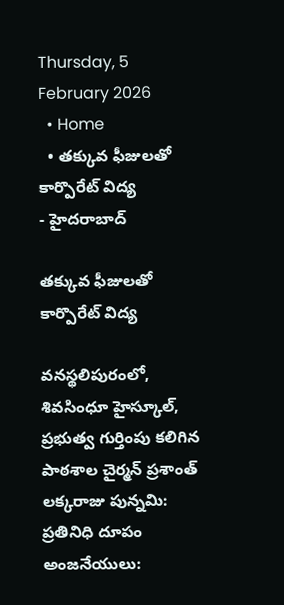Thursday, 5 February 2026
  • Home
  • తక్కువ ఫీజులతో కార్పొరేట్‌ విద్య
- హైదరాబాద్

తక్కువ ఫీజులతో కార్పొరేట్‌ విద్య

వనస్థలిపురంలో, శివసింధూ హైస్కూల్, ప్రభుత్వ గుర్తింపు కలిగిన పాఠశాల చైర్మన్ ప్రశాంత్ లక్కరాజు పున్నమి: ప్రతినిధి దూపం అంజనేయులు: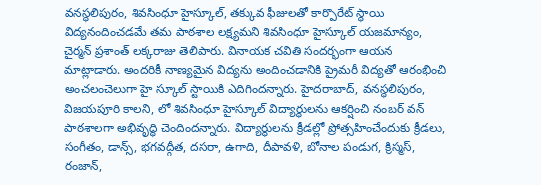వనస్థలిపురం, శివసింధూ హైస్కూల్, తక్కువ ఫీజులతో కార్పొరేట్‌ స్థాయి విద్యనందించడమే తమ పాఠశాల లక్ష్యమని శివసింధూ హైస్కూల్ యజమాన్యం, చైర్మన్ ప్రశాంత్ లక్కరాజు తెలిపారు. వినాయక చవితి సందర్భంగా ఆయన మాట్లాడారు. అందరికీ నాణ్యమైన విద్యను అందించడానికి ప్రైమరీ విద్యతో ఆరంభించి అంచలంచెలుగా హై స్కూల్‌ స్టాయికి ఎదిగిందన్నారు. హైదరాబాద్, వనస్థలిపురం, విజయపూరి కాలని, లో శివసింధూ హైస్కూల్ విద్యార్థులను ఆకర్షించి నంబర్‌ వన్‌ పాఠశాలగా అభివృద్ధి చెందిందన్నారు. విద్యార్థులను క్రీడల్లో ప్రోత్సహించేందుకు క్రీడలు, సంగీతం, డాన్స్‌, భగవద్గీత, దసరా, ఉగాది, దీపావళి, బోనాల పండుగ, క్రిస్మస్, రంజాన్,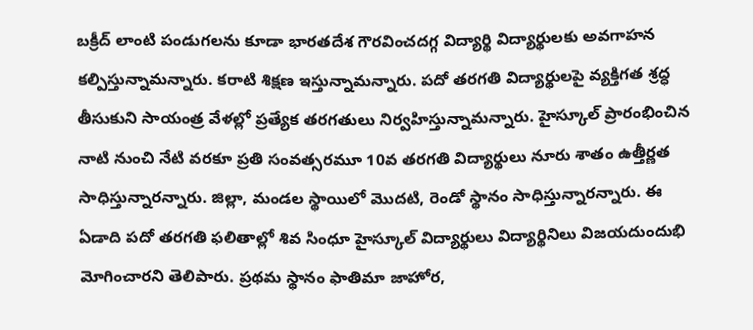బక్రీద్ లాంటి పండుగలను కూడా భారతదేశ గౌరవించదగ్గ విద్యార్థి విద్యార్థులకు అవగాహన కల్పిస్తున్నామన్నారు. కరాటి శిక్షణ ఇస్తున్నామన్నారు. పదో తరగతి విద్యార్థులపై వ్యక్తిగత శ్రద్ధ తీసుకుని సాయంత్ర వేళల్లో ప్రత్యేక తరగతులు నిర్వహిస్తున్నామన్నారు. హైస్కూల్‌ ప్రారంభించిన నాటి నుంచి నేటి వరకూ ప్రతి సంవత్సరమూ 10వ తరగతి విద్యార్థులు నూరు శాతం ఉత్తీర్ణత సాధిస్తున్నారన్నారు. జిల్లా, మండల స్థాయిలో మొదటి, రెండో స్థానం సాధిస్తున్నారన్నారు. ఈ ఏడాది పదో తరగతి ఫలితాల్లో శివ సింధూ హైస్కూల్ విద్యార్థులు విద్యార్థినిలు విజయదుందుభి మోగించారని తెలిపారు. ప్రథమ స్థానం ఫాతిమా జాహోర,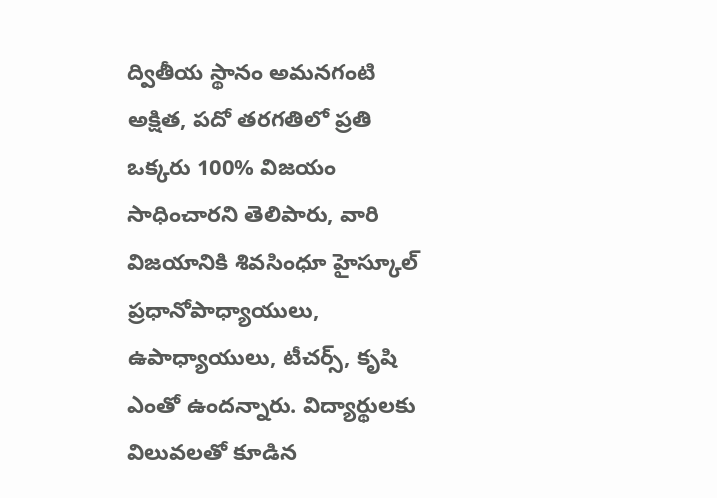ద్వితీయ స్థానం అమనగంటి అక్షిత, పదో తరగతిలో ప్రతి ఒక్కరు 100% విజయం సాధించారని తెలిపారు, వారి విజయానికి శివసింధూ హైస్కూల్ ప్రధానోపాధ్యాయులు, ఉపాధ్యాయులు, టీచర్స్, కృషి ఎంతో ఉందన్నారు. విద్యార్థులకు విలువలతో కూడిన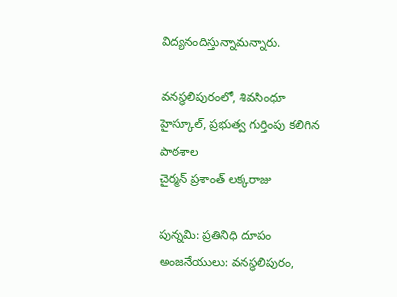విద్యనందిస్తున్నామన్నారు.

వనస్థలిపురంలో, శివసింధూ హైస్కూల్, ప్రభుత్వ గుర్తింపు కలిగిన పాఠశాల
చైర్మన్ ప్రశాంత్ లక్కరాజు

పున్నమి: ప్రతినిధి దూపం అంజనేయులు: వనస్థలిపురం,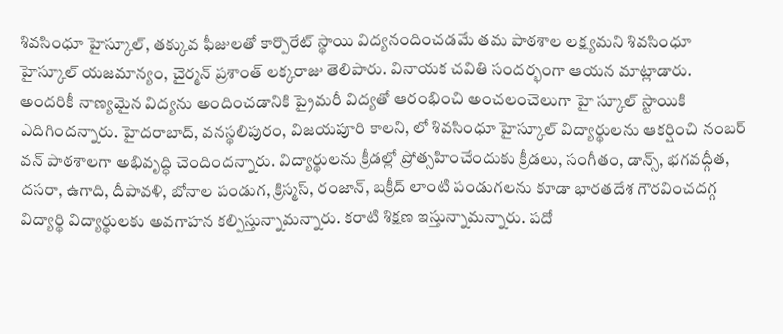శివసింధూ హైస్కూల్, తక్కువ ఫీజులతో కార్పొరేట్‌ స్థాయి విద్యనందించడమే తమ పాఠశాల లక్ష్యమని శివసింధూ హైస్కూల్ యజమాన్యం, చైర్మన్ ప్రశాంత్ లక్కరాజు తెలిపారు. వినాయక చవితి సందర్భంగా ఆయన మాట్లాడారు. అందరికీ నాణ్యమైన విద్యను అందించడానికి ప్రైమరీ విద్యతో ఆరంభించి అంచలంచెలుగా హై స్కూల్‌ స్టాయికి ఎదిగిందన్నారు. హైదరాబాద్, వనస్థలిపురం, విజయపూరి కాలని, లో శివసింధూ హైస్కూల్ విద్యార్థులను ఆకర్షించి నంబర్‌ వన్‌ పాఠశాలగా అభివృద్ధి చెందిందన్నారు. విద్యార్థులను క్రీడల్లో ప్రోత్సహించేందుకు క్రీడలు, సంగీతం, డాన్స్‌, భగవద్గీత, దసరా, ఉగాది, దీపావళి, బోనాల పండుగ, క్రిస్మస్, రంజాన్, బక్రీద్ లాంటి పండుగలను కూడా భారతదేశ గౌరవించదగ్గ విద్యార్థి విద్యార్థులకు అవగాహన కల్పిస్తున్నామన్నారు. కరాటి శిక్షణ ఇస్తున్నామన్నారు. పదో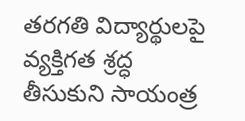తరగతి విద్యార్థులపై వ్యక్తిగత శ్రద్ధ తీసుకుని సాయంత్ర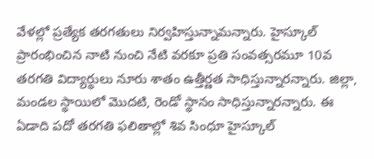వేళల్లో ప్రత్యేక తరగతులు నిర్వహిస్తున్నామన్నారు. హైస్కూల్‌ ప్రారంభించిన నాటి నుంచి నేటి వరకూ ప్రతి సంవత్సరమూ 10వ తరగతి విద్యార్థులు నూరు శాతం ఉత్తీర్ణత సాధిస్తున్నారన్నారు. జిల్లా, మండల స్థాయిలో మొదటి, రెండో స్థానం సాధిస్తున్నారన్నారు. ఈ ఏడాది పదో తరగతి ఫలితాల్లో శివ సింధూ హైస్కూల్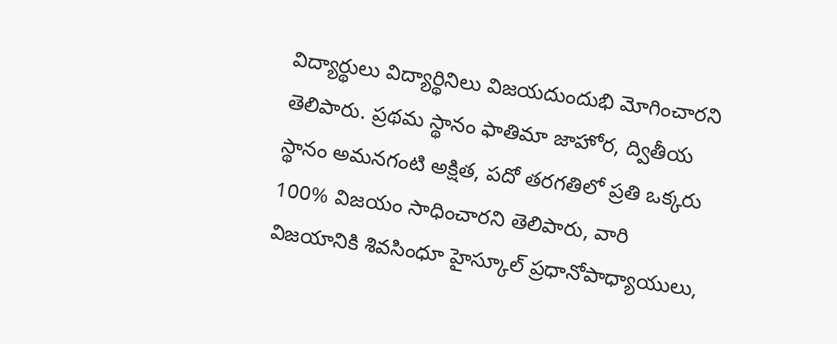విద్యార్థులు విద్యార్థినిలు విజయదుందుభి మోగించారని తెలిపారు. ప్రథమ స్థానం ఫాతిమా జాహోర, ద్వితీయ స్థానం అమనగంటి అక్షిత, పదో తరగతిలో ప్రతి ఒక్కరు 100% విజయం సాధించారని తెలిపారు, వారి విజయానికి శివసింధూ హైస్కూల్ ప్రధానోపాధ్యాయులు,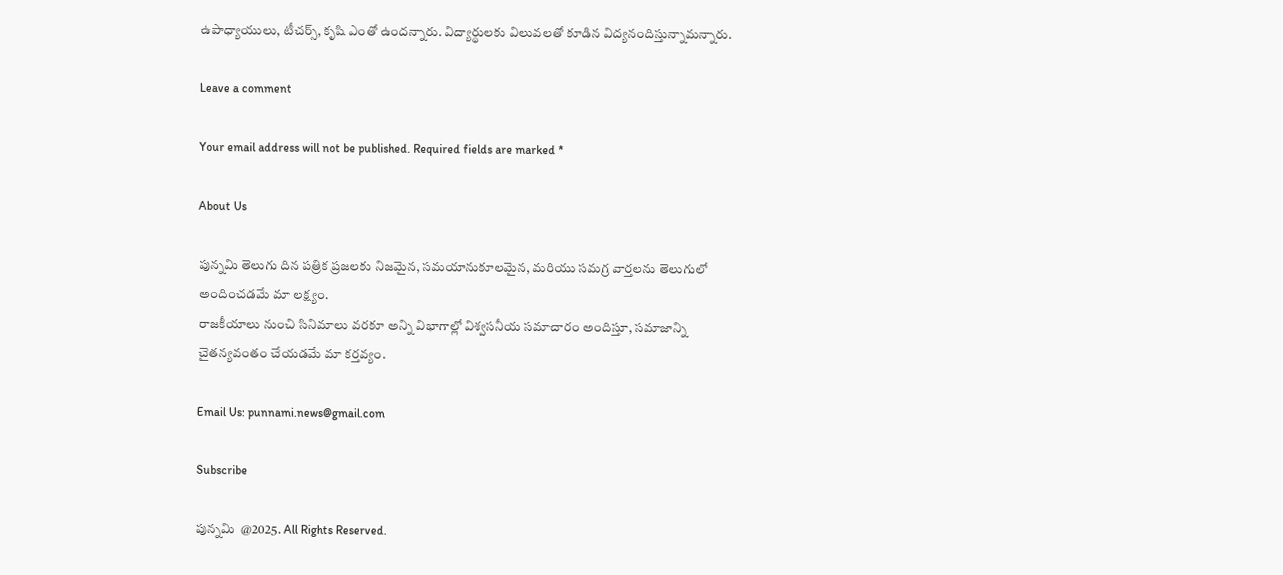ఉపాధ్యాయులు, టీచర్స్, కృషి ఎంతో ఉందన్నారు. విద్యార్థులకు విలువలతో కూడిన విద్యనందిస్తున్నామన్నారు.

Leave a comment

Your email address will not be published. Required fields are marked *

About Us

పున్నమి తెలుగు దిన పత్రిక ప్రజలకు నిజమైన, సమయానుకూలమైన, మరియు సమగ్ర వార్తలను తెలుగులో అందించడమే మా లక్ష్యం.
రాజకీయాలు నుంచి సినిమాలు వరకూ అన్ని విభాగాల్లో విశ్వసనీయ సమాచారం అందిస్తూ, సమాజాన్ని చైతన్యవంతం చేయడమే మా కర్తవ్యం.

Email Us: punnami.news@gmail.com

Subscribe

పున్నమి  @2025. All Rights Reserved.